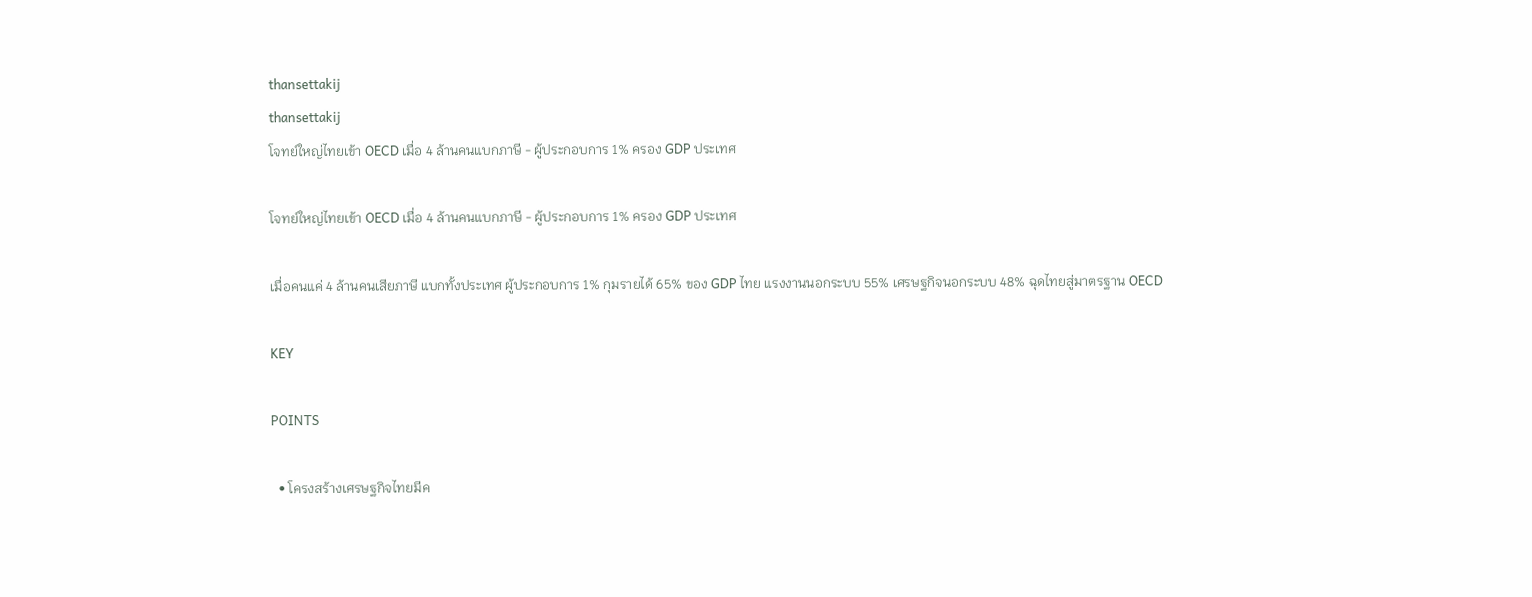thansettakij
thansettakij
โจทย์ใหญ่ไทยเข้า OECD เมื่อ 4 ล้านคนแบกภาษี - ผู้ประกอบการ 1% ครอง GDP ประเทศ

โจทย์ใหญ่ไทยเข้า OECD เมื่อ 4 ล้านคนแบกภาษี - ผู้ประกอบการ 1% ครอง GDP ประเทศ

เมื่อคนแค่ 4 ล้านคนเสียภาษี แบกทั้งประเทศ ผู้ประกอบการ 1% กุมรายได้ 65% ของ GDP ไทย แรงงานนอกระบบ 55% เศรษฐกิจนอกระบบ 48% ฉุดไทยสู่มาตรฐาน OECD

KEY

POINTS

  • โครงสร้างเศรษฐกิจไทยมีค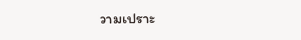วามเปราะ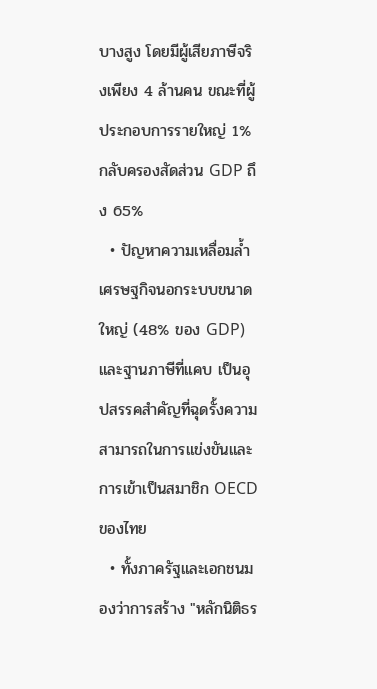บางสูง โดยมีผู้เสียภาษีจริงเพียง 4 ล้านคน ขณะที่ผู้ประกอบการรายใหญ่ 1% กลับครองสัดส่วน GDP ถึง 65%
  • ปัญหาความเหลื่อมล้ำ เศรษฐกิจนอกระบบขนาดใหญ่ (48% ของ GDP) และฐานภาษีที่แคบ เป็นอุปสรรคสำคัญที่ฉุดรั้งความสามารถในการแข่งขันและการเข้าเป็นสมาชิก OECD ของไทย
  • ทั้งภาครัฐและเอกชนมองว่าการสร้าง "หลักนิติธร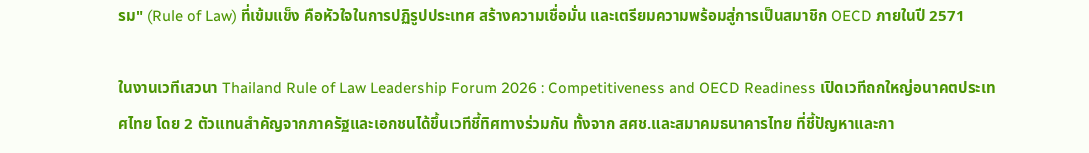รม" (Rule of Law) ที่เข้มแข็ง คือหัวใจในการปฏิรูปประเทศ สร้างความเชื่อมั่น และเตรียมความพร้อมสู่การเป็นสมาชิก OECD ภายในปี 2571

ในงานเวทีเสวนา Thailand Rule of Law Leadership Forum 2026 : Competitiveness and OECD Readiness เปิดเวทีถกใหญ่อนาคตประเทศไทย โดย 2 ตัวแทนสำคัญจากภาครัฐและเอกชนได้ขึ้นเวทีชี้ทิศทางร่วมกัน ทั้งจาก สศช.และสมาคมธนาคารไทย ที่ชี้ปัญหาและกา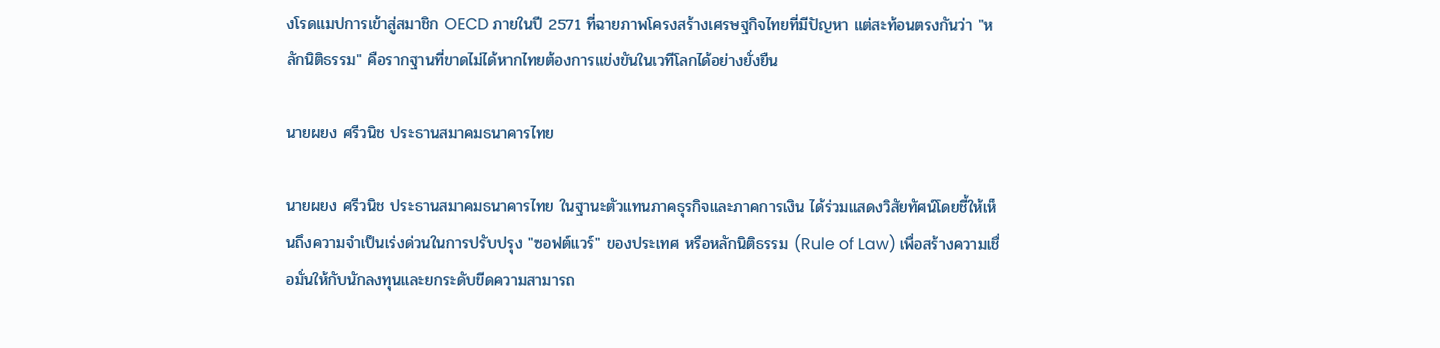งโรดแมปการเข้าสู่สมาชิก OECD ภายในปี 2571 ที่ฉายภาพโครงสร้างเศรษฐกิจไทยที่มีปัญหา แต่สะท้อนตรงกันว่า "หลักนิติธรรม" คือรากฐานที่ขาดไม่ได้หากไทยต้องการแข่งขันในเวทีโลกได้อย่างยั่งยืน

นายผยง ศรีวนิช ประธานสมาคมธนาคารไทย

นายผยง ศรีวนิช ประธานสมาคมธนาคารไทย ในฐานะตัวแทนภาคธุรกิจและภาคการเงิน ได้ร่วมแสดงวิสัยทัศน์โดยชี้ให้เห็นถึงความจำเป็นเร่งด่วนในการปรับปรุง "ซอฟต์แวร์" ของประเทศ หรือหลักนิติธรรม (Rule of Law) เพื่อสร้างความเชื่อมั่นให้กับนักลงทุนและยกระดับขีดความสามารถ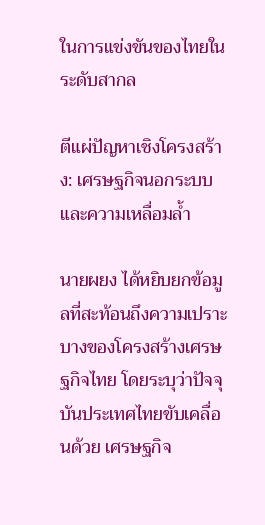ในการแข่งขันของไทยในระดับสากล

ตีแผ่ปัญหาเชิงโครงสร้าง: เศรษฐกิจนอกระบบและความเหลื่อมล้ำ

นายผยง ได้หยิบยกข้อมูลที่สะท้อนถึงความเปราะบางของโครงสร้างเศรษฐกิจไทย โดยระบุว่าปัจจุบันประเทศไทยขับเคลื่อนด้วย เศรษฐกิจ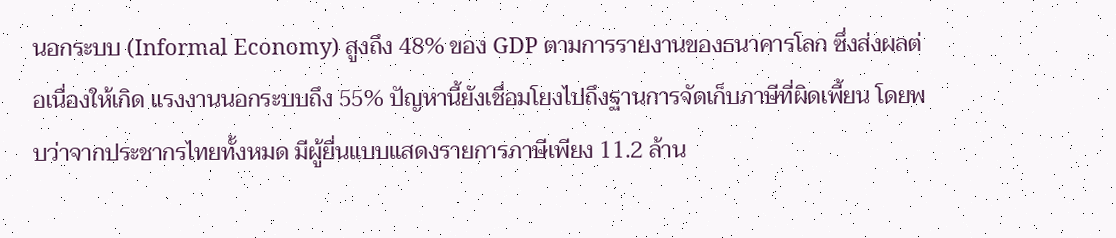นอกระบบ (Informal Economy) สูงถึง 48% ของ GDP ตามการรายงานของธนาคารโลก ซึ่งส่งผลต่อเนื่องให้เกิด แรงงานนอกระบบถึง 55% ปัญหานี้ยังเชื่อมโยงไปถึงฐานการจัดเก็บภาษีที่ผิดเพี้ยน โดยพบว่าจากประชากรไทยทั้งหมด มีผู้ยื่นแบบแสดงรายการภาษีเพียง 11.2 ล้าน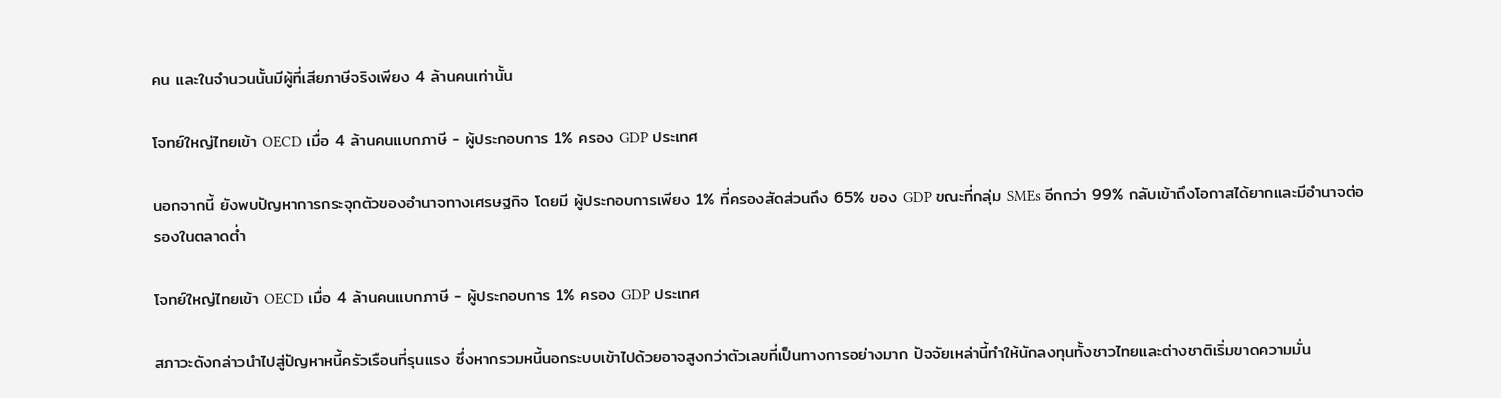คน และในจำนวนนั้นมีผู้ที่เสียภาษีจริงเพียง 4 ล้านคนเท่านั้น

โจทย์ใหญ่ไทยเข้า OECD เมื่อ 4 ล้านคนแบกภาษี - ผู้ประกอบการ 1% ครอง GDP ประเทศ

นอกจากนี้ ยังพบปัญหาการกระจุกตัวของอำนาจทางเศรษฐกิจ โดยมี ผู้ประกอบการเพียง 1% ที่ครองสัดส่วนถึง 65% ของ GDP ขณะที่กลุ่ม SMEs อีกกว่า 99% กลับเข้าถึงโอกาสได้ยากและมีอำนาจต่อรองในตลาดต่ำ

โจทย์ใหญ่ไทยเข้า OECD เมื่อ 4 ล้านคนแบกภาษี - ผู้ประกอบการ 1% ครอง GDP ประเทศ

สภาวะดังกล่าวนำไปสู่ปัญหาหนี้ครัวเรือนที่รุนแรง ซึ่งหากรวมหนี้นอกระบบเข้าไปด้วยอาจสูงกว่าตัวเลขที่เป็นทางการอย่างมาก ปัจจัยเหล่านี้ทำให้นักลงทุนทั้งชาวไทยและต่างชาติเริ่มขาดความมั่น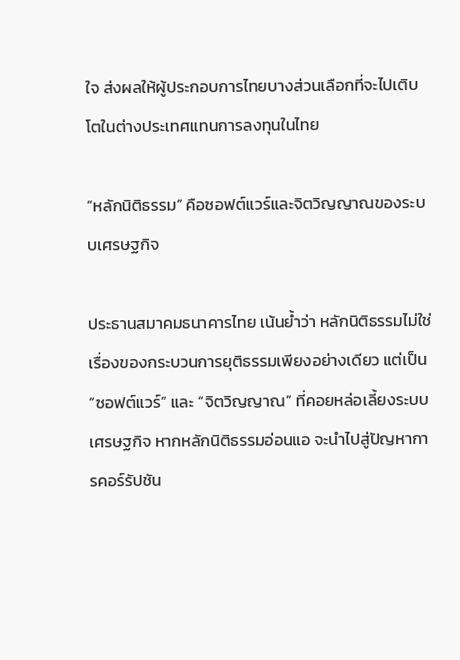ใจ ส่งผลให้ผู้ประกอบการไทยบางส่วนเลือกที่จะไปเติบโตในต่างประเทศแทนการลงทุนในไทย

“หลักนิติธรรม” คือซอฟต์แวร์และจิตวิญญาณของระบบเศรษฐกิจ

ประธานสมาคมธนาคารไทย เน้นย้ำว่า หลักนิติธรรมไม่ใช่เรื่องของกระบวนการยุติธรรมเพียงอย่างเดียว แต่เป็น “ซอฟต์แวร์” และ “จิตวิญญาณ” ที่คอยหล่อเลี้ยงระบบเศรษฐกิจ หากหลักนิติธรรมอ่อนแอ จะนำไปสู่ปัญหาการคอร์รัปชัน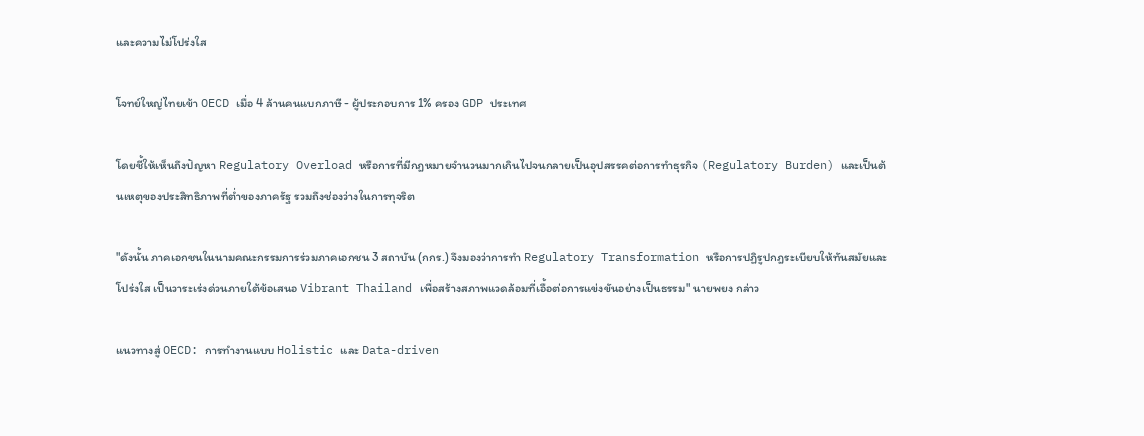และความไม่โปร่งใส

โจทย์ใหญ่ไทยเข้า OECD เมื่อ 4 ล้านคนแบกภาษี - ผู้ประกอบการ 1% ครอง GDP ประเทศ

โดยชี้ให้เห็นถึงปัญหา Regulatory Overload หรือการที่มีกฎหมายจำนวนมากเกินไปจนกลายเป็นอุปสรรคต่อการทำธุรกิจ (Regulatory Burden) และเป็นต้นเหตุของประสิทธิภาพที่ต่ำของภาครัฐ รวมถึงช่องว่างในการทุจริต

"ดังนั้น ภาคเอกชนในนามคณะกรรมการร่วมภาคเอกชน 3 สถาบัน (กกร.) จึงมองว่าการทำ Regulatory Transformation หรือการปฏิรูปกฎระเบียบให้ทันสมัยและโปร่งใส เป็นวาระเร่งด่วนภายใต้ข้อเสนอ Vibrant Thailand เพื่อสร้างสภาพแวดล้อมที่เอื้อต่อการแข่งขันอย่างเป็นธรรม" นายพยง กล่าว

แนวทางสู่ OECD: การทำงานแบบ Holistic และ Data-driven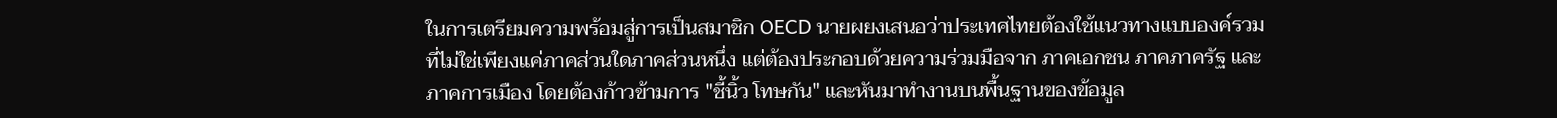ในการเตรียมความพร้อมสู่การเป็นสมาชิก OECD นายผยงเสนอว่าประเทศไทยต้องใช้แนวทางแบบองค์รวม ที่ไม่ใช่เพียงแค่ภาคส่วนใดภาคส่วนหนึ่ง แต่ต้องประกอบด้วยความร่วมมือจาก ภาคเอกชน ภาคภาครัฐ และภาคการเมือง โดยต้องก้าวข้ามการ "ชี้นิ้ว โทษกัน" และหันมาทำงานบนพื้นฐานของข้อมูล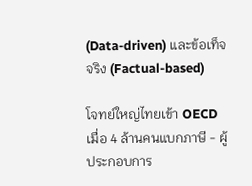(Data-driven) และข้อเท็จจริง (Factual-based)

โจทย์ใหญ่ไทยเข้า OECD เมื่อ 4 ล้านคนแบกภาษี - ผู้ประกอบการ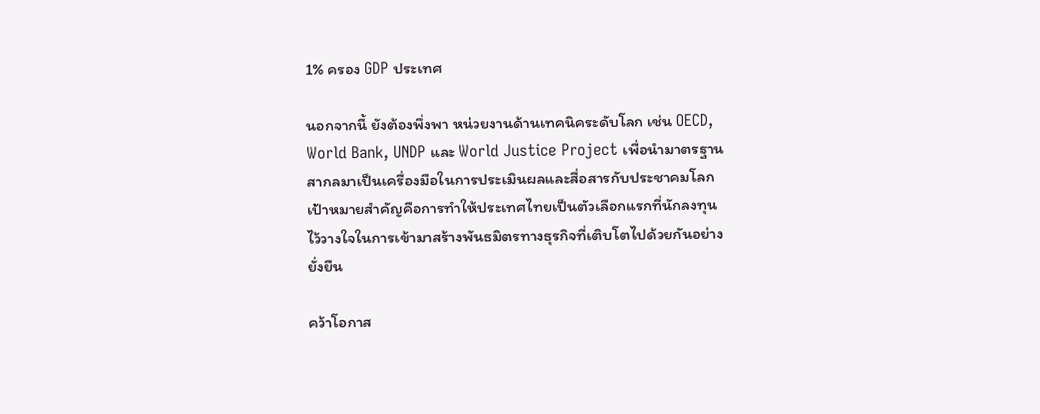1% ครอง GDP ประเทศ

นอกจากนี้ ยังต้องพึ่งพา หน่วยงานด้านเทคนิคระดับโลก เช่น OECD, World Bank, UNDP และ World Justice Project เพื่อนำมาตรฐานสากลมาเป็นเครื่องมือในการประเมินผลและสื่อสารกับประชาคมโลก เป้าหมายสำคัญคือการทำให้ประเทศไทยเป็นตัวเลือกแรกที่นักลงทุนไว้วางใจในการเข้ามาสร้างพันธมิตรทางธุรกิจที่เติบโตไปด้วยกันอย่างยั่งยืน

คว้าโอกาส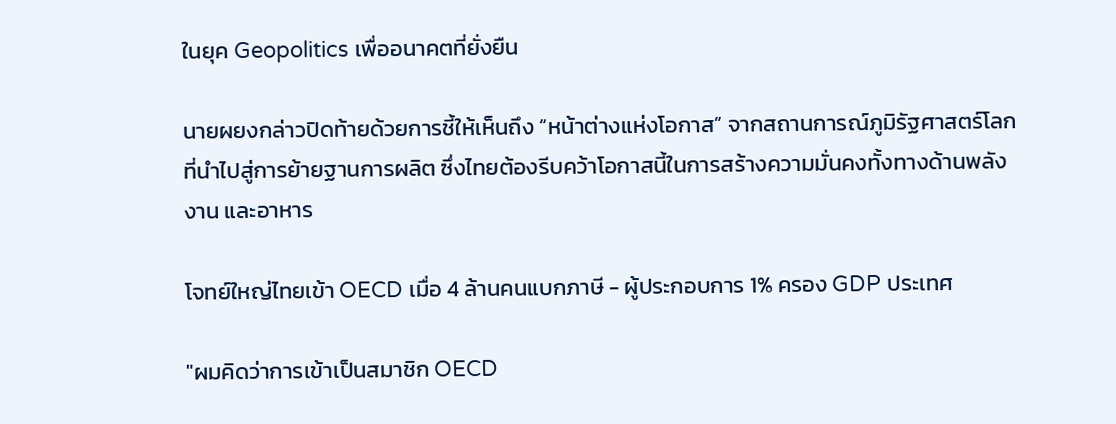ในยุค Geopolitics เพื่ออนาคตที่ยั่งยืน

นายผยงกล่าวปิดท้ายด้วยการชี้ให้เห็นถึง “หน้าต่างแห่งโอกาส” จากสถานการณ์ภูมิรัฐศาสตร์โลกที่นำไปสู่การย้ายฐานการผลิต ซึ่งไทยต้องรีบคว้าโอกาสนี้ในการสร้างความมั่นคงทั้งทางด้านพลังงาน และอาหาร

โจทย์ใหญ่ไทยเข้า OECD เมื่อ 4 ล้านคนแบกภาษี - ผู้ประกอบการ 1% ครอง GDP ประเทศ

"ผมคิดว่าการเข้าเป็นสมาชิก OECD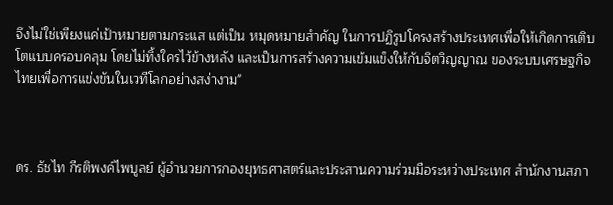จึงไม่ใช่เพียงแค่เป้าหมายตามกระแส แต่เป็น หมุดหมายสำคัญ ในการปฏิรูปโครงสร้างประเทศเพื่อให้เกิดการเติบโตแบบครอบคลุม โดยไม่ทิ้งใครไว้ข้างหลัง และเป็นการสร้างความเข้มแข็งให้กับจิตวิญญาณ ของระบบเศรษฐกิจไทยเพื่อการแข่งขันในเวทีโลกอย่างสง่างาม"



ดร. ธัชไท กีรติพงค์ไพบูลย์ ผู้อำนวยการกองยุทธศาสตร์และประสานความร่วมมือระหว่างประเทศ สำนักงานสภา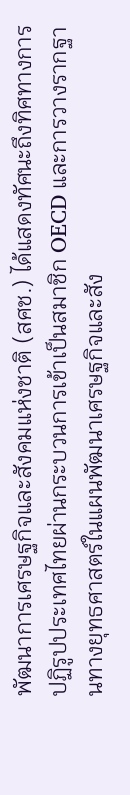พัฒนาการเศรษฐกิจและสังคมแห่งชาติ (สศช.) ได้แสดงทัศนะถึงทิศทางการปฏิรูปประเทศไทยผ่านกระบวนการเข้าเป็นสมาชิก OECD และการวางรากฐานทางยุทธศาสตร์ในแผนพัฒนาเศรษฐกิจและสัง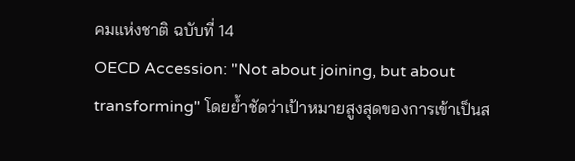คมแห่งชาติ ฉบับที่ 14
OECD Accession: "Not about joining, but about transforming" โดยย้ำชัดว่าเป้าหมายสูงสุดของการเข้าเป็นส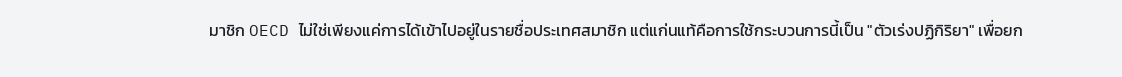มาชิก OECD ไม่ใช่เพียงแค่การได้เข้าไปอยู่ในรายชื่อประเทศสมาชิก แต่แก่นแท้คือการใช้กระบวนการนี้เป็น "ตัวเร่งปฏิกิริยา" เพื่อยก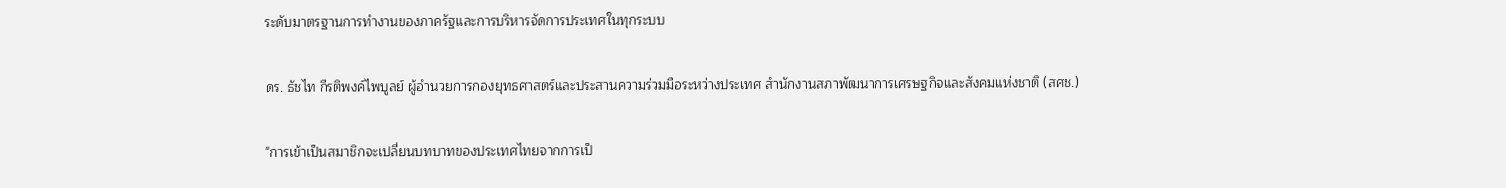ระดับมาตรฐานการทำงานของภาครัฐและการบริหารจัดการประเทศในทุกระบบ

ดร. ธัชไท กีรติพงค์ไพบูลย์ ผู้อำนวยการกองยุทธศาสตร์และประสานความร่วมมือระหว่างประเทศ สำนักงานสภาพัฒนาการเศรษฐกิจและสังคมแห่งชาติ (สศช.)

"การเข้าเป็นสมาชิกจะเปลี่ยนบทบาทของประเทศไทยจากการเป็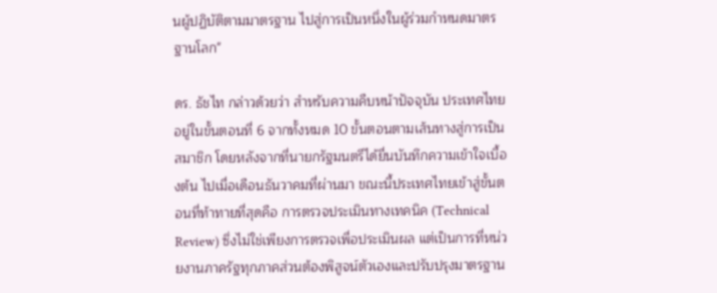นผู้ปฏิบัติตามมาตรฐาน ไปสู่การเป็นหนึ่งในผู้ร่วมกำหนดมาตรฐานโลก"

ดร. ธัชไท กล่าวด้วยว่า สำหรับความคืบหน้าปัจจุบัน ประเทศไทยอยู่ในขั้นตอนที่ 6 จากทั้งหมด 10 ขั้นตอนตามเส้นทางสู่การเป็นสมาชิก โดยหลังจากที่นายกรัฐมนตรีได้ยื่นบันทึกความเข้าใจเบื้องต้น ไปเมื่อเดือนธันวาคมที่ผ่านมา ขณะนี้ประเทศไทยเข้าสู่ขั้นตอนที่ท้าทายที่สุดคือ การตรวจประเมินทางเทคนิค (Technical Review) ซึ่งไม่ใช่เพียงการตรวจเพื่อประเมินผล แต่เป็นการที่หน่วยงานภาครัฐทุกภาคส่วนต้องพิสูจน์ตัวเองและปรับปรุงมาตรฐาน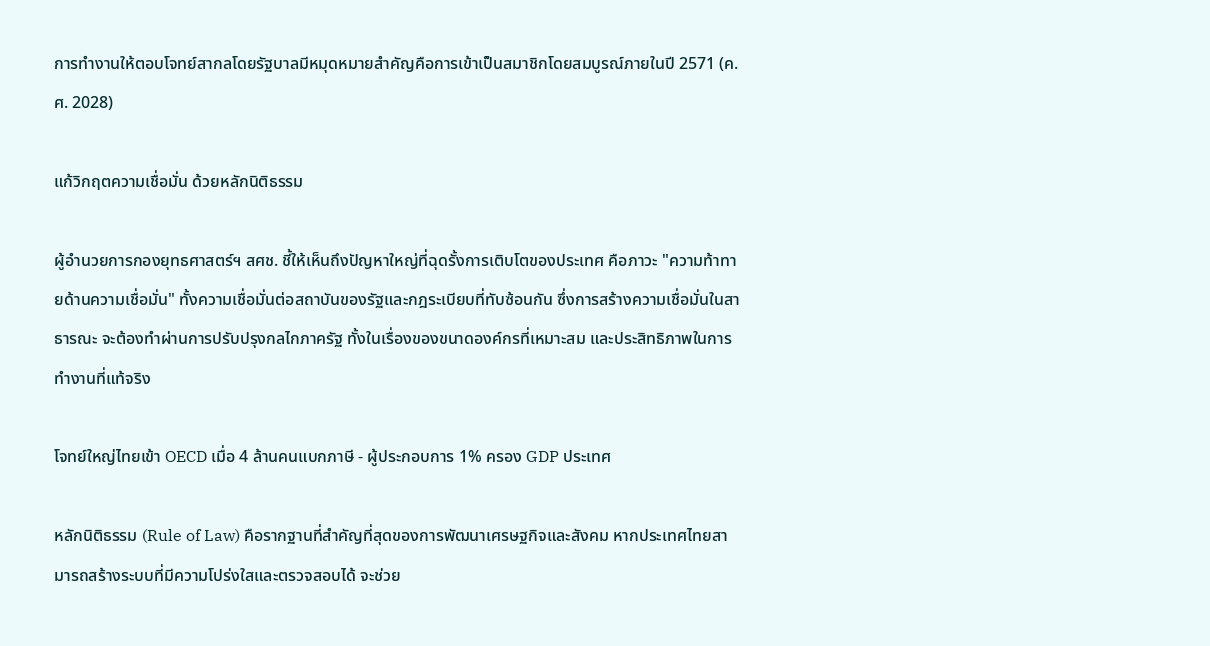การทำงานให้ตอบโจทย์สากลโดยรัฐบาลมีหมุดหมายสำคัญคือการเข้าเป็นสมาชิกโดยสมบูรณ์ภายในปี 2571 (ค.ศ. 2028)

แก้วิกฤตความเชื่อมั่น ด้วยหลักนิติธรรม

ผู้อำนวยการกองยุทธศาสตร์ฯ สศช. ชี้ให้เห็นถึงปัญหาใหญ่ที่ฉุดรั้งการเติบโตของประเทศ คือภาวะ "ความท้าทายด้านความเชื่อมั่น" ทั้งความเชื่อมั่นต่อสถาบันของรัฐและกฎระเบียบที่ทับซ้อนกัน ซึ่งการสร้างความเชื่อมั่นในสาธารณะ จะต้องทำผ่านการปรับปรุงกลไกภาครัฐ ทั้งในเรื่องของขนาดองค์กรที่เหมาะสม และประสิทธิภาพในการทำงานที่แท้จริง

โจทย์ใหญ่ไทยเข้า OECD เมื่อ 4 ล้านคนแบกภาษี - ผู้ประกอบการ 1% ครอง GDP ประเทศ

หลักนิติธรรม (Rule of Law) คือรากฐานที่สำคัญที่สุดของการพัฒนาเศรษฐกิจและสังคม หากประเทศไทยสามารถสร้างระบบที่มีความโปร่งใสและตรวจสอบได้ จะช่วย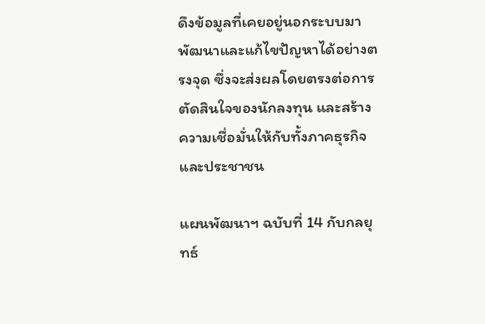ดึงข้อมูลที่เคยอยู่นอกระบบมาพัฒนาและแก้ไขปัญหาได้อย่างตรงจุด ซึ่งจะส่งผลโดยตรงต่อการตัดสินใจของนักลงทุน และสร้างความเชื่อมั่นให้กับทั้งภาคธุรกิจและประชาชน

แผนพัฒนาฯ ฉบับที่ 14 กับกลยุทธ์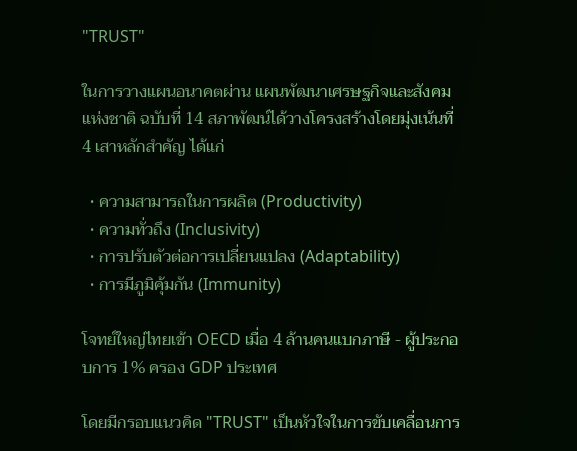"TRUST"

ในการวางแผนอนาคตผ่าน แผนพัฒนาเศรษฐกิจและสังคมแห่งชาติ ฉบับที่ 14 สภาพัฒน์ได้วางโครงสร้างโดยมุ่งเน้นที่ 4 เสาหลักสำคัญ ได้แก่

  • ความสามารถในการผลิต (Productivity)
  • ความทั่วถึง (Inclusivity)
  • การปรับตัวต่อการเปลี่ยนแปลง (Adaptability)
  • การมีภูมิคุ้มกัน (Immunity)

โจทย์ใหญ่ไทยเข้า OECD เมื่อ 4 ล้านคนแบกภาษี - ผู้ประกอบการ 1% ครอง GDP ประเทศ

โดยมีกรอบแนวคิด "TRUST" เป็นหัวใจในการขับเคลื่อนการ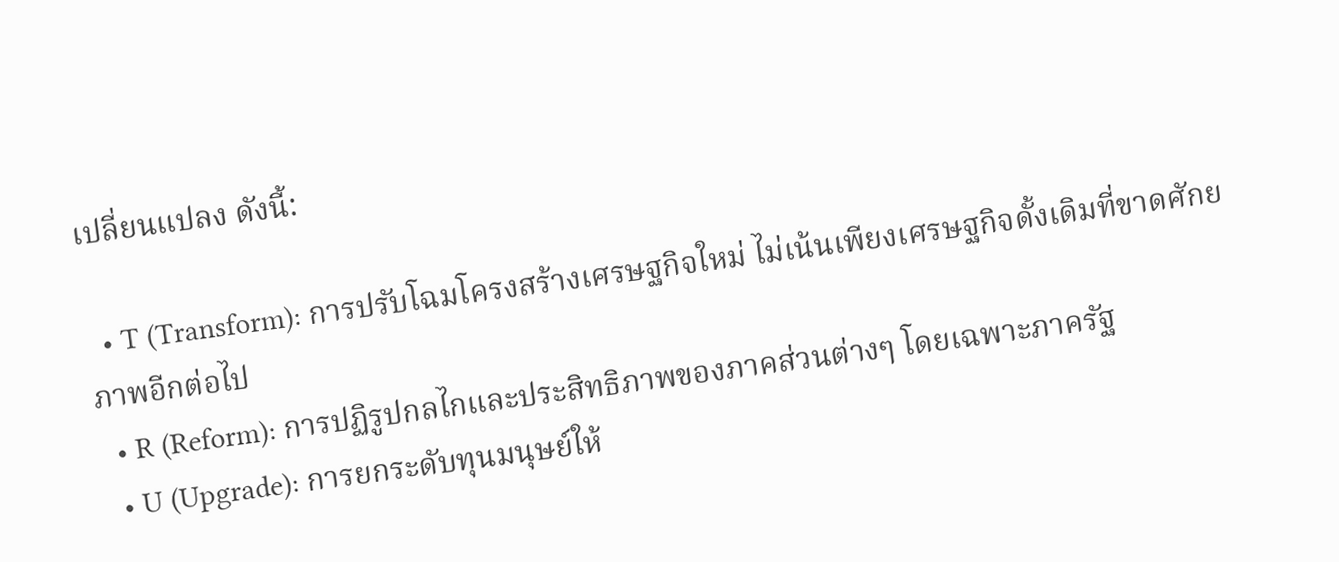เปลี่ยนแปลง ดังนี้:

  • T (Transform): การปรับโฉมโครงสร้างเศรษฐกิจใหม่ ไม่เน้นเพียงเศรษฐกิจดั้งเดิมที่ขาดศักยภาพอีกต่อไป
  • R (Reform): การปฏิรูปกลไกและประสิทธิภาพของภาคส่วนต่างๆ โดยเฉพาะภาครัฐ
  • U (Upgrade): การยกระดับทุนมนุษย์ให้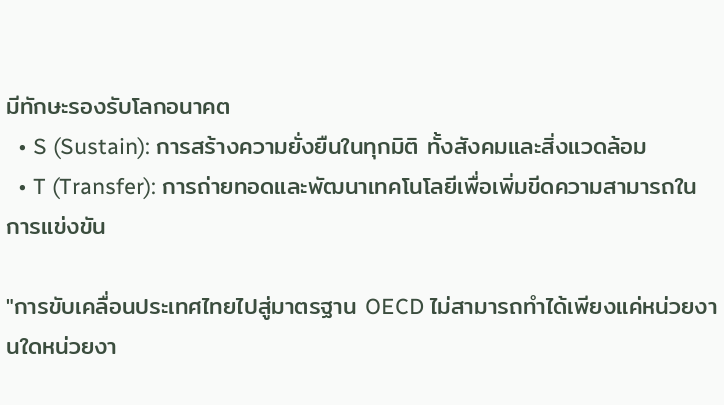มีทักษะรองรับโลกอนาคต
  • S (Sustain): การสร้างความยั่งยืนในทุกมิติ ทั้งสังคมและสิ่งแวดล้อม
  • T (Transfer): การถ่ายทอดและพัฒนาเทคโนโลยีเพื่อเพิ่มขีดความสามารถในการแข่งขัน

"การขับเคลื่อนประเทศไทยไปสู่มาตรฐาน OECD ไม่สามารถทำได้เพียงแค่หน่วยงานใดหน่วยงา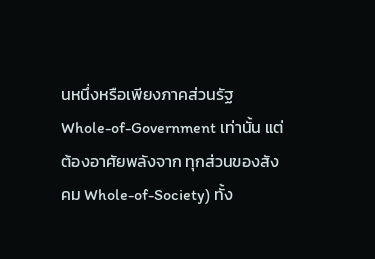นหนึ่งหรือเพียงภาคส่วนรัฐ Whole-of-Government เท่านั้น แต่ต้องอาศัยพลังจาก ทุกส่วนของสังคม Whole-of-Society) ทั้ง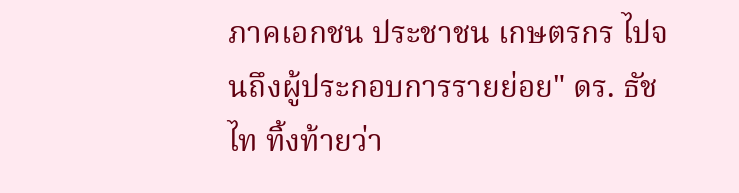ภาคเอกชน ประชาชน เกษตรกร ไปจนถึงผู้ประกอบการรายย่อย" ดร. ธัชไท ทิ้งท้ายว่า